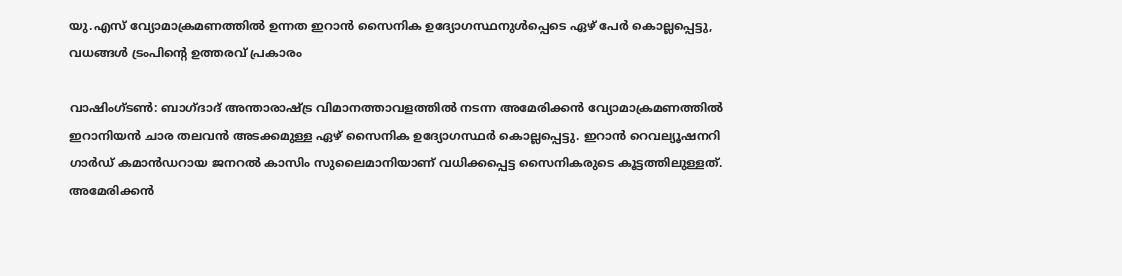യു.എസ് വ്യോമാക്രമണത്തില്‍ ഉന്നത ഇറാന്‍ സൈനിക ഉദ്യോഗസ്ഥനുള്‍പ്പെടെ ഏഴ് പേര്‍ കൊല്ലപ്പെട്ടു, വധങ്ങള്‍ ട്രംപിന്റെ ഉത്തരവ് പ്രകാരം

വാഷിംഗ്‌ടണ്‍: ബാഗ്ദാദ് അന്താരാഷ്ട്ര വിമാനത്താവളത്തില്‍ നടന്ന അമേരിക്കന്‍ വ്യോമാക്രമണത്തില്‍ ഇറാനിയന്‍ ചാര തലവന്‍ അടക്കമുള്ള ഏഴ് സൈനിക ഉദ്യോഗസ്ഥര്‍ കൊല്ലപ്പെട്ടു. ഇറാന്‍ റെവല്യൂഷനറി ഗാര്‍ഡ് കമാന്‍ഡറായ ജനറല്‍ കാസിം സുലൈമാനിയാണ് വധിക്കപ്പെട്ട സൈനികരുടെ കൂട്ടത്തിലുള്ളത്. അമേരിക്കന്‍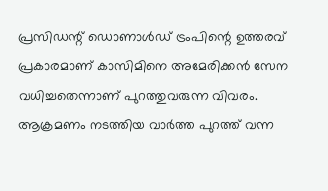പ്രസിഡന്റ് ഡൊണാള്‍ഡ് ട്രംപിന്റെ ഉത്തരവ് പ്രകാരമാണ് കാസിമിനെ അമേരിക്കന്‍ സേന വധിച്ചതെന്നാണ് പുറത്തുവരുന്ന വിവരം. ആക്രമണം നടത്തിയ വാര്‍ത്ത പുറത്ത് വന്ന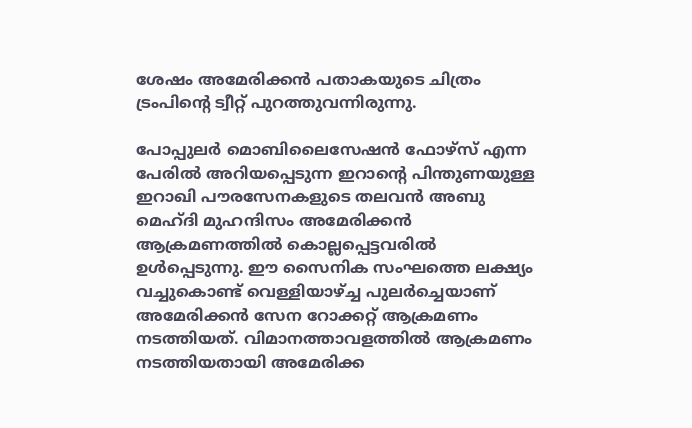ശേഷം അമേരിക്കന്‍ പതാകയുടെ ചിത്രം ട്രംപിന്റെ ട്വീറ്റ് പുറത്തുവന്നിരുന്നു.

പോപ്പുലര്‍ മൊബിലൈസേഷന്‍ ഫോഴ്സ് എന്ന പേരില്‍ അറിയപ്പെടുന്ന ഇറാന്റെ പിന്തുണയുള്ള ഇറാഖി പൗരസേനകളുടെ തലവന്‍ അബു മെഹ്ദി മുഹന്ദിസം അമേരിക്കന്‍ ആക്രമണത്തില്‍ കൊല്ലപ്പെട്ടവരില്‍ ഉള്‍പ്പെടുന്നു. ഈ സൈനിക സംഘത്തെ ലക്ഷ്യം വച്ചുകൊണ്ട് വെള്ളിയാഴ്ച്ച പുലര്‍ച്ചെയാണ് അമേരിക്കന്‍ സേന റോക്കറ്റ് ആക്രമണം നടത്തിയത്. വിമാനത്താവളത്തില്‍ ആക്രമണം നടത്തിയതായി അമേരിക്ക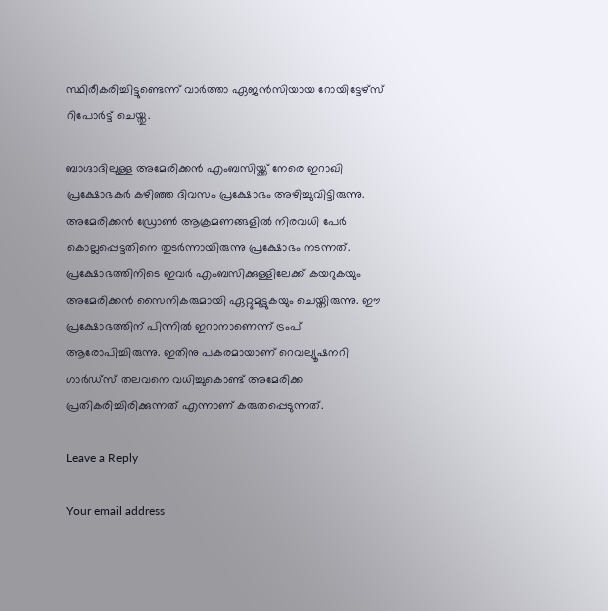സ്ഥിരീകരിച്ചിട്ടുണ്ടെന്ന് വാര്‍ത്താ ഏജന്‍സിയായ റോയിട്ടേഴ്‌സ് റിപോര്‍ട്ട് ചെയ്തു.

ബാഗ്ദാദിലുള്ള അമേരിക്കന്‍ എംബസിയ്ക്ക് നേരെ ഇറാഖി പ്രക്ഷോഭകര്‍ കഴിഞ്ഞ ദിവസം പ്രക്ഷോഭം അഴിച്ചുവിട്ടിരുന്നു. അമേരിക്കന്‍ ഡ്രോണ്‍ ആക്രമണങ്ങളില്‍ നിരവധി പേര്‍ കൊല്ലപ്പെട്ടതിനെ തുടര്‍ന്നായിരുന്നു പ്രക്ഷോഭം നടന്നത്. പ്രക്ഷോഭത്തിനിടെ ഇവര്‍ എംബസിക്കുള്ളിലേക്ക് കയറുകയും അമേരിക്കന്‍ സൈനികരുമായി ഏറ്റുമുട്ടുകയും ചെയ്തിരുന്നു. ഈ പ്രക്ഷോഭത്തിന്‌ പിന്നില്‍ ഇറാനാണെന്ന് ട്രംപ് ആരോപിച്ചിരുന്നു. ഇതിനു പകരമായാണ് റെവല്യൂഷനറി ഗാര്‍ഡ്‌സ് തലവനെ വധിച്ചുകൊണ്ട് അമേരിക്ക പ്രതികരിച്ചിരിക്കുന്നത് എന്നാണ് കരുതപ്പെടുന്നത്.

Leave a Reply

Your email address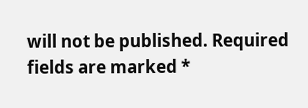will not be published. Required fields are marked *